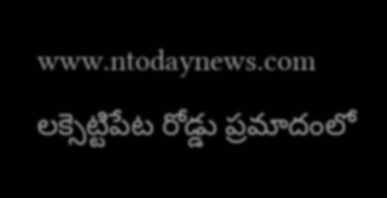www.ntodaynews.com
లక్సెట్టిపేట రోడ్డు ప్రమాదంలో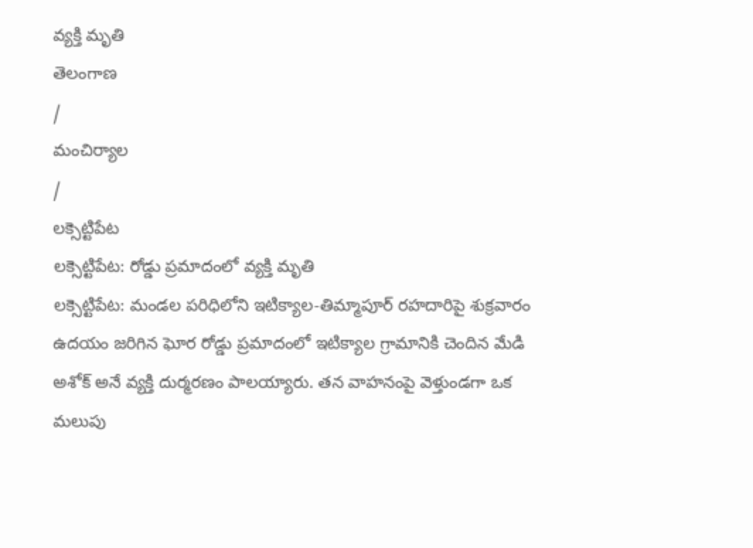వ్యక్తి మృతి
తెలంగాణ
/
మంచిర్యాల
/
లక్సెట్టిపేట
లక్సెట్టిపేట: రోడ్డు ప్రమాదంలో వ్యక్తి మృతి
లక్సెట్టిపేట: మండల పరిధిలోని ఇటిక్యాల-తిమ్మాపూర్ రహదారిపై శుక్రవారం ఉదయం జరిగిన ఘోర రోడ్డు ప్రమాదంలో ఇటిక్యాల గ్రామానికి చెందిన మేడి అశోక్ అనే వ్యక్తి దుర్మరణం పాలయ్యారు. తన వాహనంపై వెళ్తుండగా ఒక మలుపు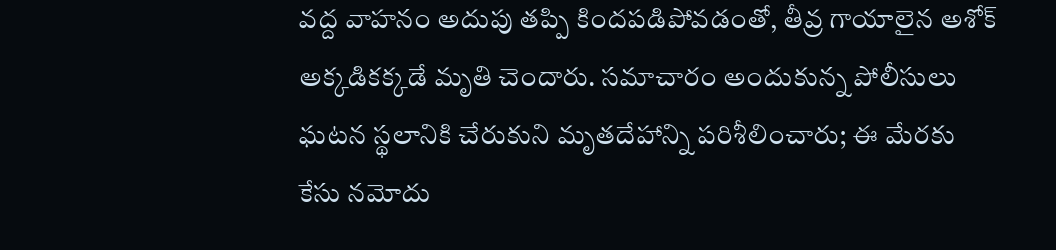వద్ద వాహనం అదుపు తప్పి కిందపడిపోవడంతో, తీవ్ర గాయాలైన అశోక్ అక్కడికక్కడే మృతి చెందారు. సమాచారం అందుకున్న పోలీసులు ఘటన స్థలానికి చేరుకుని మృతదేహాన్ని పరిశీలించారు; ఈ మేరకు కేసు నమోదు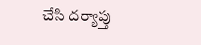చేసి దర్యాప్తు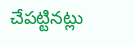చేపట్టినట్లు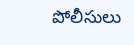పోలీసులు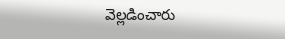వెల్లడించారు